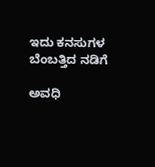ಇದು ಕನಸುಗಳ ಬೆಂಬತ್ತಿದ ನಡಿಗೆ‍

ಅವಧಿ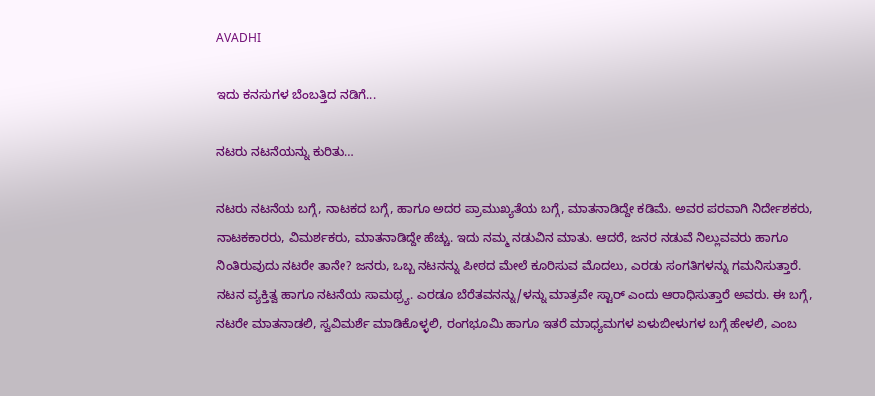AVADHI

ಇದು ಕನಸುಗಳ ಬೆಂಬತ್ತಿದ ನಡಿಗೆ...

ನಟರು ನಟನೆಯನ್ನು ಕುರಿತು…

ನಟರು ನಟನೆಯ ಬಗ್ಗೆ, ನಾಟಕದ ಬಗ್ಗೆ, ಹಾಗೂ ಅದರ ಪ್ರಾಮುಖ್ಯತೆಯ ಬಗ್ಗೆ, ಮಾತನಾಡಿದ್ದೇ ಕಡಿಮೆ. ಅವರ ಪರವಾಗಿ ನಿರ್ದೇಶಕರು, ನಾಟಕಕಾರರು, ವಿಮರ್ಶಕರು, ಮಾತನಾಡಿದ್ದೇ ಹೆಚ್ಚು. ಇದು ನಮ್ಮ ನಡುವಿನ ಮಾತು. ಆದರೆ, ಜನರ ನಡುವೆ ನಿಲ್ಲುವವರು ಹಾಗೂ ನಿಂತಿರುವುದು ನಟರೇ ತಾನೇ? ಜನರು, ಒಬ್ಬ ನಟನನ್ನು ಪೀಠದ ಮೇಲೆ ಕೂರಿಸುವ ಮೊದಲು, ಎರಡು ಸಂಗತಿಗಳನ್ನು ಗಮನಿಸುತ್ತಾರೆ. ನಟನ ವ್ಯಕ್ತಿತ್ವ ಹಾಗೂ ನಟನೆಯ ಸಾಮಥ್ರ್ಯ. ಎರಡೂ ಬೆರೆತವನನ್ನು/ಳನ್ನು ಮಾತ್ರವೇ ಸ್ಟಾರ್ ಎಂದು ಆರಾಧಿಸುತ್ತಾರೆ ಅವರು. ಈ ಬಗ್ಗೆ, ನಟರೇ ಮಾತನಾಡಲಿ, ಸ್ವವಿಮರ್ಶೆ ಮಾಡಿಕೊಳ್ಳಲಿ, ರಂಗಭೂಮಿ ಹಾಗೂ ಇತರೆ ಮಾಧ್ಯಮಗಳ ಏಳುಬೀಳುಗಳ ಬಗ್ಗೆ ಹೇಳಲಿ, ಎಂಬ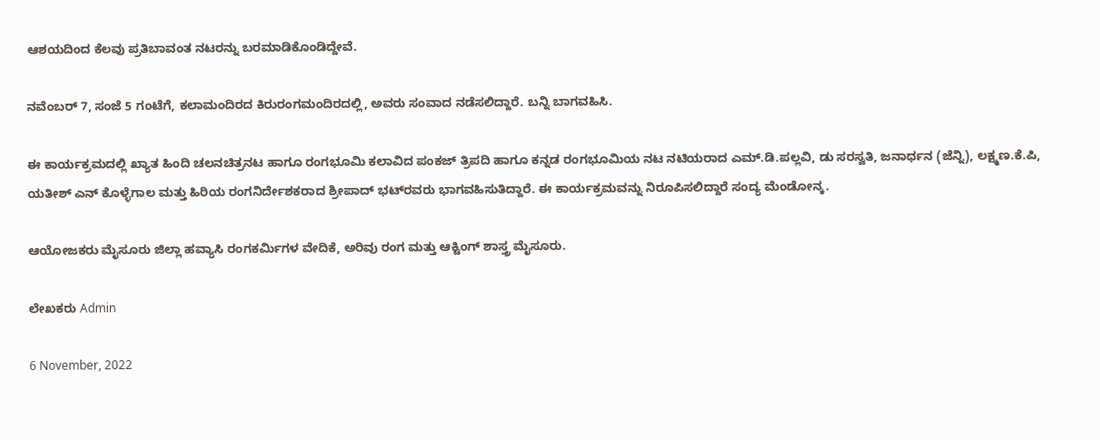ಆಶಯದಿಂದ ಕೆಲವು ಪ್ರತಿಬಾವಂತ ನಟರನ್ನು ಬರಮಾಡಿಕೊಂಡಿದ್ದೇವೆ.

ನವೆಂಬರ್ 7, ಸಂಜೆ 5 ಗಂಟೆಗೆ, ಕಲಾಮಂದಿರದ ಕಿರುರಂಗಮಂದಿರದಲ್ಲಿ, ಅವರು ಸಂವಾದ ನಡೆಸಲಿದ್ದಾರೆ. ಬನ್ನಿ ಬಾಗವಹಿಸಿ.

ಈ ಕಾರ್ಯಕ್ರಮದಲ್ಲಿ ಖ್ಯಾತ ಹಿಂದಿ ಚಲನಚಿತ್ರನಟ ಹಾಗೂ ರಂಗಭೂಮಿ ಕಲಾವಿದ ಪಂಕಜ್ ತ್ರಿಪದಿ ಹಾಗೂ ಕನ್ನಡ ರಂಗಭೂಮಿಯ ನಟ ನಟಿಯರಾದ ಎಮ್.ಡಿ.ಪಲ್ಲವಿ, ಡು ಸರಸ್ವತಿ, ಜನಾರ್ಧನ (ಜೆನ್ನಿ), ಲಕ್ಷ್ಮಣ.ಕೆ.ಪಿ, ಯತೀಶ್ ಎನ್ ಕೊಳ್ಳೆಗಾಲ ಮತ್ತು ಹಿರಿಯ ರಂಗನಿರ್ದೇಶಕರಾದ ಶ್ರೀಪಾದ್ ಭಟ್‍ರವರು ಭಾಗವಹಿಸುತಿದ್ದಾರೆ. ಈ ಕಾರ್ಯಕ್ರಮವನ್ನು ನಿರೂಪಿಸಲಿದ್ದಾರೆ ಸಂದ್ಯ ಮೆಂಡೋನ್ಕ.

ಆಯೋಜಕರು ಮೈಸೂರು ಜಿಲ್ಲಾ ಹವ್ಯಾಸಿ ರಂಗಕರ್ಮಿಗಳ ವೇದಿಕೆ, ಅರಿವು ರಂಗ ಮತ್ತು ಆಕ್ಟಿಂಗ್ ಶಾಸ್ತ್ರ ಮೈಸೂರು.

ಲೇಖಕರು Admin

6 November, 2022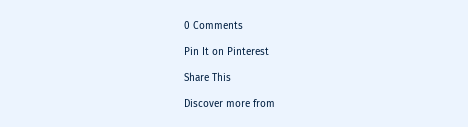0 Comments

Pin It on Pinterest

Share This

Discover more from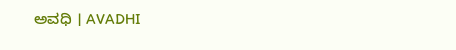ಅವಧಿ । AVADHI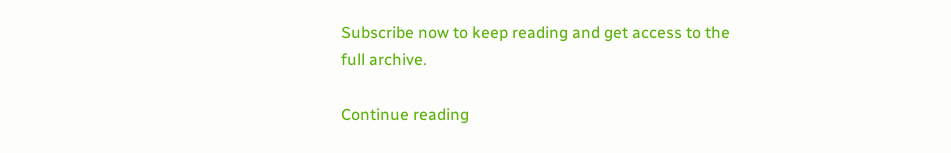Subscribe now to keep reading and get access to the full archive.

Continue reading